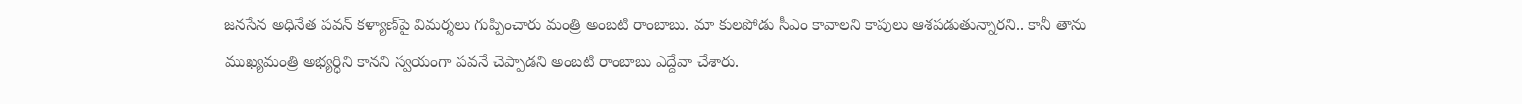జనసేన అధినేత పవన్ కళ్యాణ్‌పై విమర్శలు గుప్పించారు మంత్రి అంబటి రాంబాబు. మా కులపోడు సీఎం కావాలని కాపులు ఆశపడుతున్నారని.. కానీ తాను ముఖ్యమంత్రి అభ్యర్ధిని కానని స్వయంగా పవనే చెప్పాడని అంబటి రాంబాబు ఎద్దేవా చేశారు.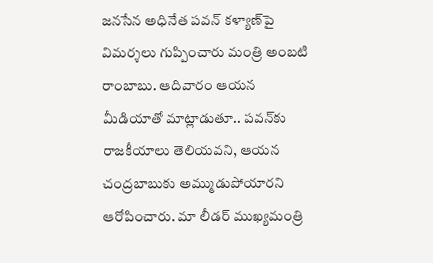జనసేన అధినేత పవన్ కళ్యాణ్‌పై విమర్శలు గుప్పించారు మంత్రి అంబటి రాంబాబు. ఆదివారం ఆయన మీడియాతో మాట్లాడుతూ.. పవన్‌కు రాజకీయాలు తెలియవని, ఆయన చంద్రబాబుకు అమ్ముడుపోయారని ఆరోపించారు. మా లీడర్ ముఖ్యమంత్రి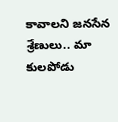కావాలని జనసేన శ్రేణులు.. మా కులపోడు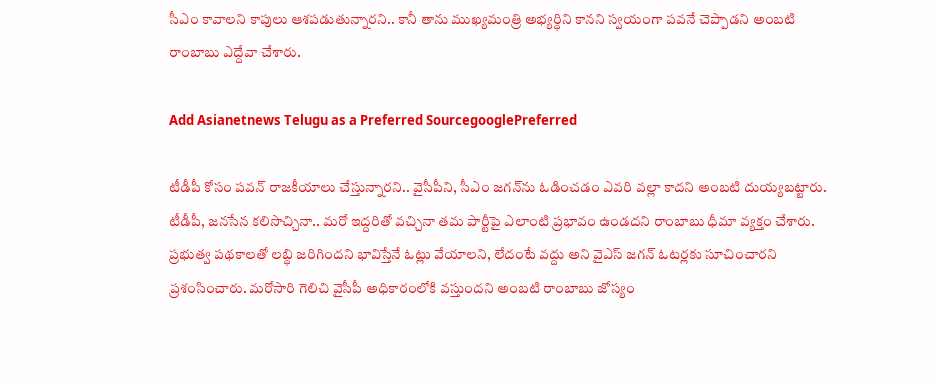సీఎం కావాలని కాపులు ఆశపడుతున్నారని.. కానీ తాను ముఖ్యమంత్రి అభ్యర్ధిని కానని స్వయంగా పవనే చెప్పాడని అంబటి రాంబాబు ఎద్దేవా చేశారు.

Add Asianetnews Telugu as a Preferred SourcegooglePreferred

టీడీపీ కోసం పవన్ రాజకీయాలు చేస్తున్నారని.. వైసీపీని, సీఎం జగన్‌ను ఓడించడం ఎవరి వల్లా కాదని అంబటి దుయ్యబట్టారు. టీడీపీ, జనసేన కలిసొచ్చినా.. మరో ఇద్దరితో వచ్చినా తమ పార్టీపై ఎలాంటి ప్రభావం ఉండదని రాంబాబు ధీమా వ్యక్తం చేశారు. ప్రభుత్వ పథకాలతో లబ్ధి జరిగిందని భావిస్తేనే ఓట్లు వేయాలని, లేదంటే వద్దు అని వైఎస్ జగన్ ఓటర్లకు సూచించారని ప్రశంసించారు. మరోసారి గెలిచి వైసీపీ అధికారంలోకి వస్తుందని అంబటి రాంబాబు జోస్యం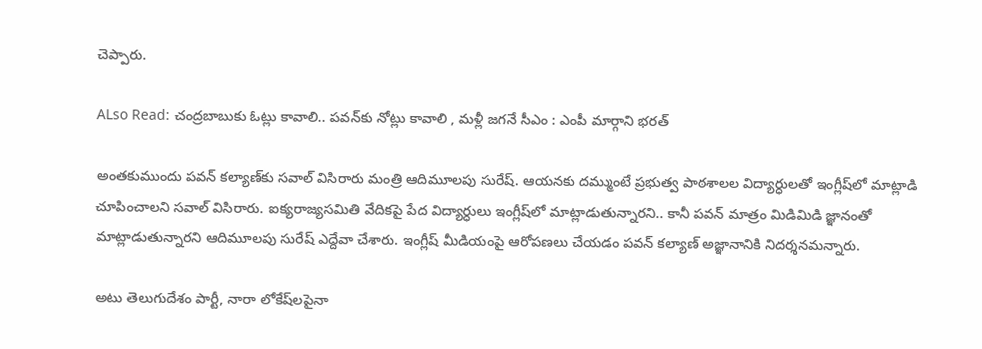చెప్పారు.

ALso Read: చంద్రబాబుకు ఓట్లు కావాలి.. పవన్‌కు నోట్లు కావాలి , మళ్లీ జగనే సీఎం : ఎంపీ మార్గాని భరత్

అంతకుముందు పవన్ కల్యాణ్‌కు సవాల్ విసిరారు మంత్రి ఆదిమూలపు సురేష్. ఆయనకు దమ్ముంటే ప్రభుత్వ పాఠశాలల విద్యార్ధులతో ఇంగ్లీష్‌లో మాట్లాడి చూపించాలని సవాల్ విసిరారు. ఐక్యరాజ్యసమితి వేదికపై పేద విద్యార్ధులు ఇంగ్లీష్‌లో మాట్లాడుతున్నారని.. కానీ పవన్ మాత్రం మిడిమిడి జ్ఞానంతో మాట్లాడుతున్నారని ఆదిమూలపు సురేష్ ఎద్దేవా చేశారు. ఇంగ్లీష్ మీడియంపై ఆరోపణలు చేయడం పవన్ కల్యాణ్ అజ్ఞానానికి నిదర్శనమన్నారు.

అటు తెలుగుదేశం పార్టీ, నారా లోకేష్‌లపైనా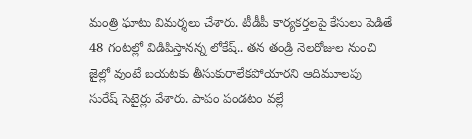మంత్రి ఘాటు విమర్శలు చేశారు. టీడీపీ కార్యకర్తలపై కేసులు పెడితే 48 గంటల్లో విడిపిస్తానన్న లోకేష్.. తన తండ్రి నెలరోజుల నుంచి జైల్లో వుంటే బయటకు తీసుకురాలేకపోయారని ఆదిమూలపు సురేష్ సెటైర్లు వేశారు. పాపం పండటం వల్లే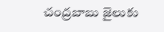చంద్రబాబు జైలుకు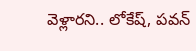వెళ్లారని.. లోకేష్, పవన్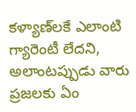కళ్యాణ్‌లకే ఎలాంటి గ్యారెంటీ లేదని, అలాంటప్పుడు వారు ప్రజలకు ఏం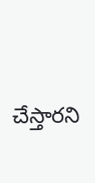చేస్తారని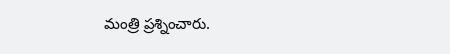మంత్రి ప్రశ్నించారు.